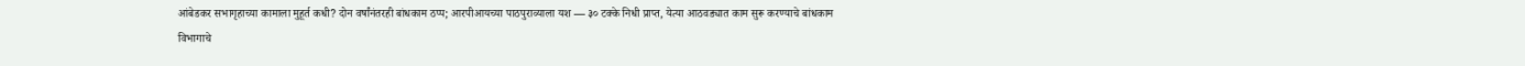आंबेडकर सभागृहाच्या कामाला मुहूर्त कधी? दोन वर्षांनंतरही बांधकाम ठप्प; आरपीआयच्या पाठपुराव्याला यश — ३० टक्के निधी प्राप्त, येत्या आठवड्यात काम सुरू करण्याचे बांधकाम विभागाचे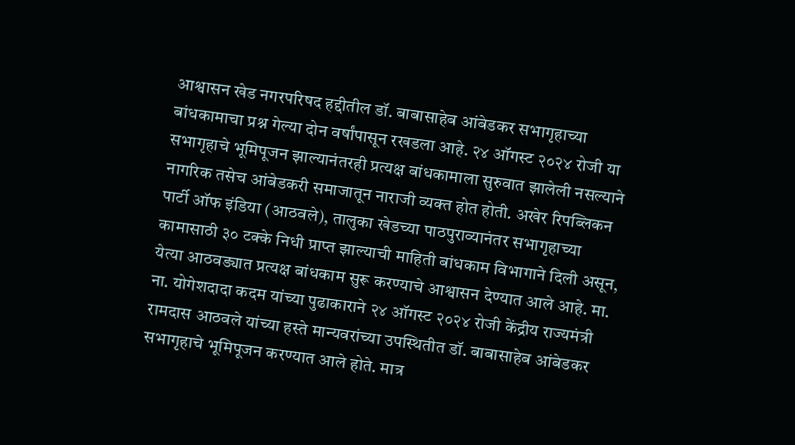आश्वासन खेड नगरपरिषद हद्दीतील डॉ. बाबासाहेब आंबेडकर सभागृहाच्या बांधकामाचा प्रश्न गेल्या दोन वर्षांपासून रखडला आहे. २४ ऑगस्ट २०२४ रोजी या सभागृहाचे भूमिपूजन झाल्यानंतरही प्रत्यक्ष बांधकामाला सुरुवात झालेली नसल्याने नागरिक तसेच आंबेडकरी समाजातून नाराजी व्यक्त होत होती. अखेर रिपब्लिकन पार्टी ऑफ इंडिया (आठवले), तालुका खेडच्या पाठपुराव्यानंतर सभागृहाच्या कामासाठी ३० टक्के निधी प्राप्त झाल्याची माहिती बांधकाम विभागाने दिली असून, येत्या आठवड्यात प्रत्यक्ष बांधकाम सुरू करण्याचे आश्वासन देण्यात आले आहे. मा. ना. योगेशदादा कदम यांच्या पुढाकाराने २४ ऑगस्ट २०२४ रोजी केंद्रीय राज्यमंत्री रामदास आठवले यांच्या हस्ते मान्यवरांच्या उपस्थितीत डॉ. बाबासाहेब आंबेडकर सभागृहाचे भूमिपूजन करण्यात आले होते. मात्र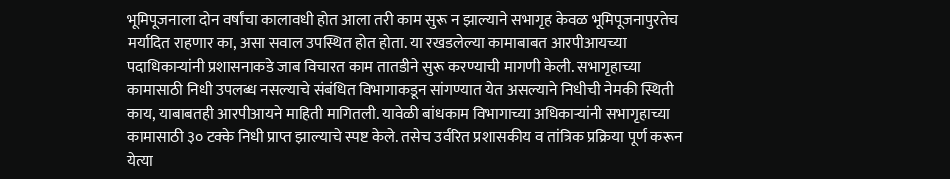भूमिपूजनाला दोन वर्षांचा कालावधी होत आला तरी काम सुरू न झाल्याने सभागृह केवळ भूमिपूजनापुरतेच मर्यादित राहणार का, असा सवाल उपस्थित होत होता. या रखडलेल्या कामाबाबत आरपीआयच्या पदाधिकाऱ्यांनी प्रशासनाकडे जाब विचारत काम तातडीने सुरू करण्याची मागणी केली. सभागृहाच्या कामासाठी निधी उपलब्ध नसल्याचे संबंधित विभागाकडून सांगण्यात येत असल्याने निधीची नेमकी स्थिती काय, याबाबतही आरपीआयने माहिती मागितली. यावेळी बांधकाम विभागाच्या अधिकाऱ्यांनी सभागृहाच्या कामासाठी ३० टक्के निधी प्राप्त झाल्याचे स्पष्ट केले. तसेच उर्वरित प्रशासकीय व तांत्रिक प्रक्रिया पूर्ण करून येत्या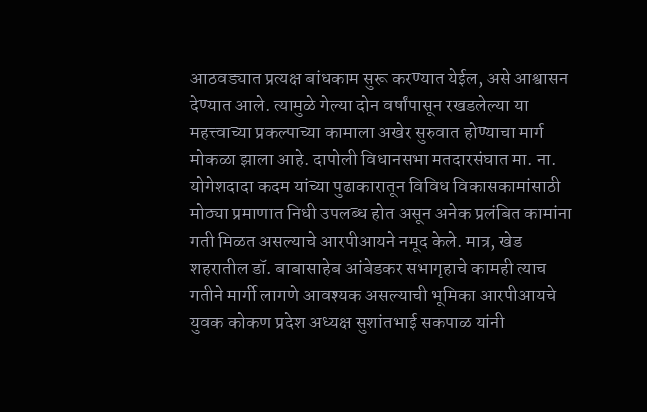आठवड्यात प्रत्यक्ष बांधकाम सुरू करण्यात येईल, असे आश्वासन देण्यात आले. त्यामुळे गेल्या दोन वर्षांपासून रखडलेल्या या महत्त्वाच्या प्रकल्पाच्या कामाला अखेर सुरुवात होण्याचा मार्ग मोकळा झाला आहे. दापोली विधानसभा मतदारसंघात मा. ना. योगेशदादा कदम यांच्या पुढाकारातून विविध विकासकामांसाठी मोठ्या प्रमाणात निधी उपलब्ध होत असून अनेक प्रलंबित कामांना गती मिळत असल्याचे आरपीआयने नमूद केले. मात्र, खेड शहरातील डॉ. बाबासाहेब आंबेडकर सभागृहाचे कामही त्याच गतीने मार्गी लागणे आवश्यक असल्याची भूमिका आरपीआयचे युवक कोकण प्रदेश अध्यक्ष सुशांतभाई सकपाळ यांनी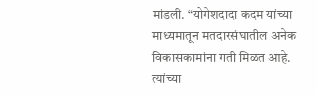मांडली. “योगेशदादा कदम यांच्या माध्यमातून मतदारसंघातील अनेक विकासकामांना गती मिळत आहे. त्यांच्या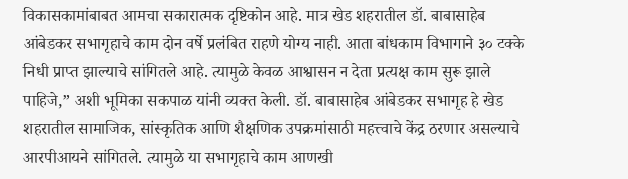विकासकामांबाबत आमचा सकारात्मक दृष्टिकोन आहे. मात्र खेड शहरातील डॉ. बाबासाहेब आंबेडकर सभागृहाचे काम दोन वर्षे प्रलंबित राहणे योग्य नाही. आता बांधकाम विभागाने ३० टक्के निधी प्राप्त झाल्याचे सांगितले आहे. त्यामुळे केवळ आश्वासन न देता प्रत्यक्ष काम सुरू झाले पाहिजे,” अशी भूमिका सकपाळ यांनी व्यक्त केली. डॉ. बाबासाहेब आंबेडकर सभागृह हे खेड शहरातील सामाजिक, सांस्कृतिक आणि शैक्षणिक उपक्रमांसाठी महत्त्वाचे केंद्र ठरणार असल्याचे आरपीआयने सांगितले. त्यामुळे या सभागृहाचे काम आणखी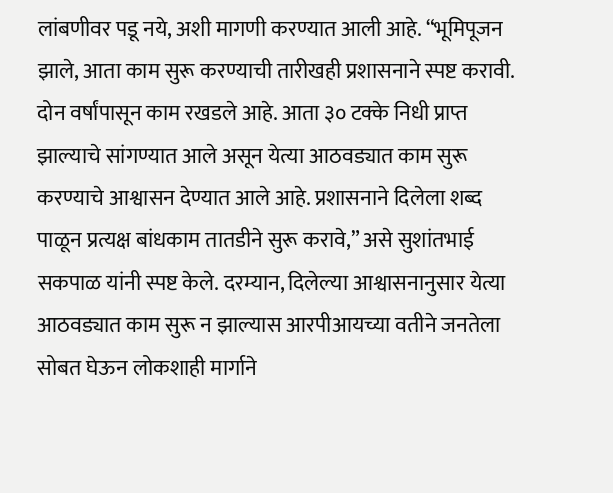लांबणीवर पडू नये, अशी मागणी करण्यात आली आहे. “भूमिपूजन झाले, आता काम सुरू करण्याची तारीखही प्रशासनाने स्पष्ट करावी. दोन वर्षांपासून काम रखडले आहे. आता ३० टक्के निधी प्राप्त झाल्याचे सांगण्यात आले असून येत्या आठवड्यात काम सुरू करण्याचे आश्वासन देण्यात आले आहे. प्रशासनाने दिलेला शब्द पाळून प्रत्यक्ष बांधकाम तातडीने सुरू करावे,” असे सुशांतभाई सकपाळ यांनी स्पष्ट केले. दरम्यान, दिलेल्या आश्वासनानुसार येत्या आठवड्यात काम सुरू न झाल्यास आरपीआयच्या वतीने जनतेला सोबत घेऊन लोकशाही मार्गाने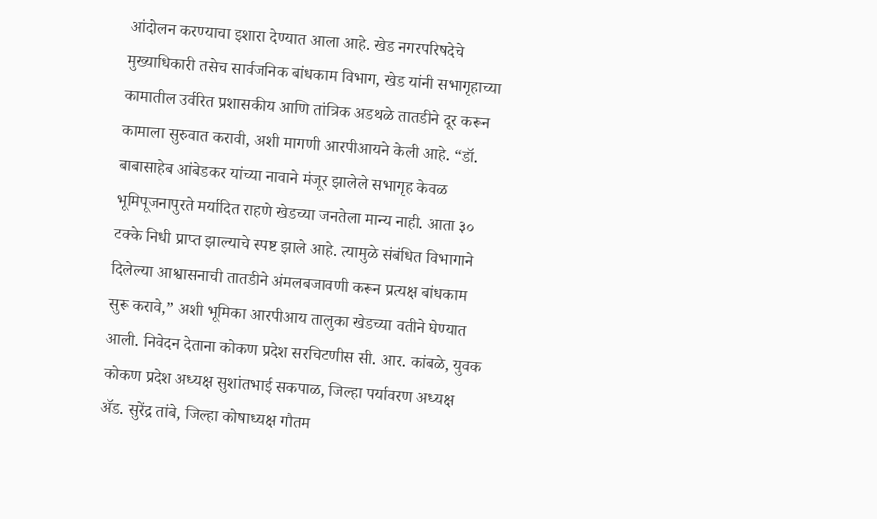आंदोलन करण्याचा इशारा देण्यात आला आहे. खेड नगरपरिषदेचे मुख्याधिकारी तसेच सार्वजनिक बांधकाम विभाग, खेड यांनी सभागृहाच्या कामातील उर्वरित प्रशासकीय आणि तांत्रिक अडथळे तातडीने दूर करून कामाला सुरुवात करावी, अशी मागणी आरपीआयने केली आहे. “डॉ. बाबासाहेब आंबेडकर यांच्या नावाने मंजूर झालेले सभागृह केवळ भूमिपूजनापुरते मर्यादित राहणे खेडच्या जनतेला मान्य नाही. आता ३० टक्के निधी प्राप्त झाल्याचे स्पष्ट झाले आहे. त्यामुळे संबंधित विभागाने दिलेल्या आश्वासनाची तातडीने अंमलबजावणी करून प्रत्यक्ष बांधकाम सुरू करावे,” अशी भूमिका आरपीआय तालुका खेडच्या वतीने घेण्यात आली. निवेदन देताना कोकण प्रदेश सरचिटणीस सी. आर. कांबळे, युवक कोकण प्रदेश अध्यक्ष सुशांतभाई सकपाळ, जिल्हा पर्यावरण अध्यक्ष ॲड. सुरेंद्र तांबे, जिल्हा कोषाध्यक्ष गौतम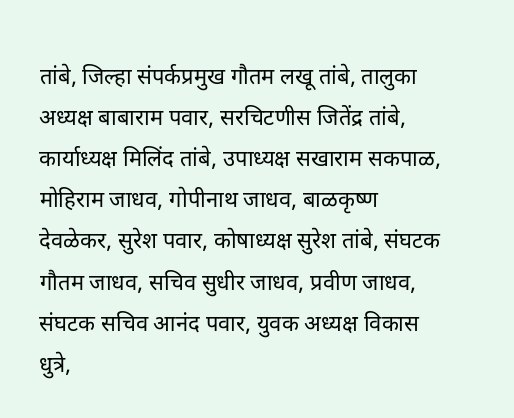तांबे, जिल्हा संपर्कप्रमुख गौतम लखू तांबे, तालुका अध्यक्ष बाबाराम पवार, सरचिटणीस जितेंद्र तांबे, कार्याध्यक्ष मिलिंद तांबे, उपाध्यक्ष सखाराम सकपाळ, मोहिराम जाधव, गोपीनाथ जाधव, बाळकृष्ण देवळेकर, सुरेश पवार, कोषाध्यक्ष सुरेश तांबे, संघटक गौतम जाधव, सचिव सुधीर जाधव, प्रवीण जाधव, संघटक सचिव आनंद पवार, युवक अध्यक्ष विकास धुत्रे,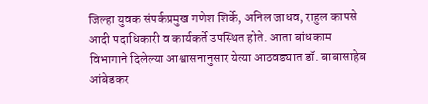जिल्हा युवक संपर्कप्रमुख गणेश शिर्के, अनिल जाधव, राहुल कापसे आदी पदाधिकारी व कार्यकर्ते उपस्थित होते. आता बांधकाम विभागाने दिलेल्या आश्वासनानुसार येत्या आठवड्यात डॉ. बाबासाहेब आंबेडकर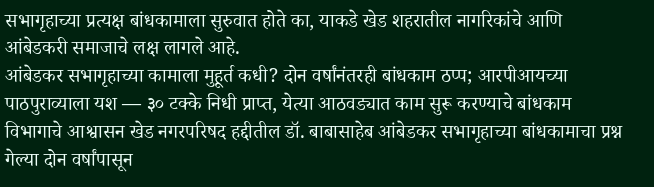सभागृहाच्या प्रत्यक्ष बांधकामाला सुरुवात होते का, याकडे खेड शहरातील नागरिकांचे आणि आंबेडकरी समाजाचे लक्ष लागले आहे.
आंबेडकर सभागृहाच्या कामाला मुहूर्त कधी? दोन वर्षांनंतरही बांधकाम ठप्प; आरपीआयच्या पाठपुराव्याला यश — ३० टक्के निधी प्राप्त, येत्या आठवड्यात काम सुरू करण्याचे बांधकाम विभागाचे आश्वासन खेड नगरपरिषद हद्दीतील डॉ. बाबासाहेब आंबेडकर सभागृहाच्या बांधकामाचा प्रश्न गेल्या दोन वर्षांपासून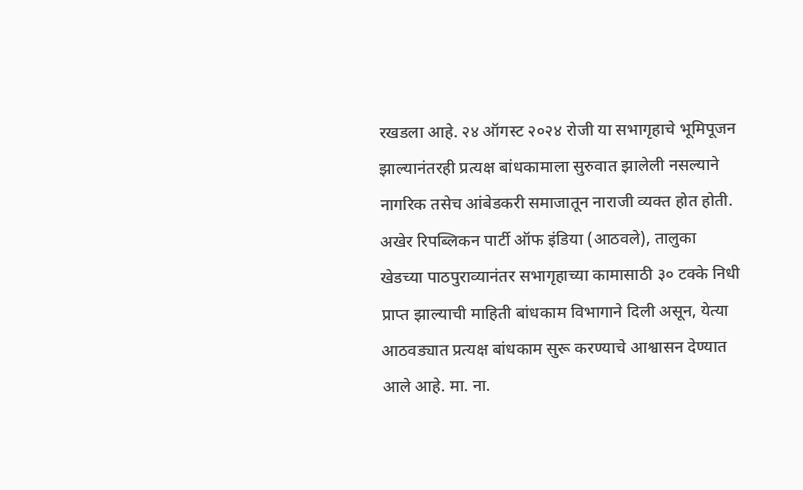रखडला आहे. २४ ऑगस्ट २०२४ रोजी या सभागृहाचे भूमिपूजन झाल्यानंतरही प्रत्यक्ष बांधकामाला सुरुवात झालेली नसल्याने नागरिक तसेच आंबेडकरी समाजातून नाराजी व्यक्त होत होती. अखेर रिपब्लिकन पार्टी ऑफ इंडिया (आठवले), तालुका खेडच्या पाठपुराव्यानंतर सभागृहाच्या कामासाठी ३० टक्के निधी प्राप्त झाल्याची माहिती बांधकाम विभागाने दिली असून, येत्या आठवड्यात प्रत्यक्ष बांधकाम सुरू करण्याचे आश्वासन देण्यात आले आहे. मा. ना.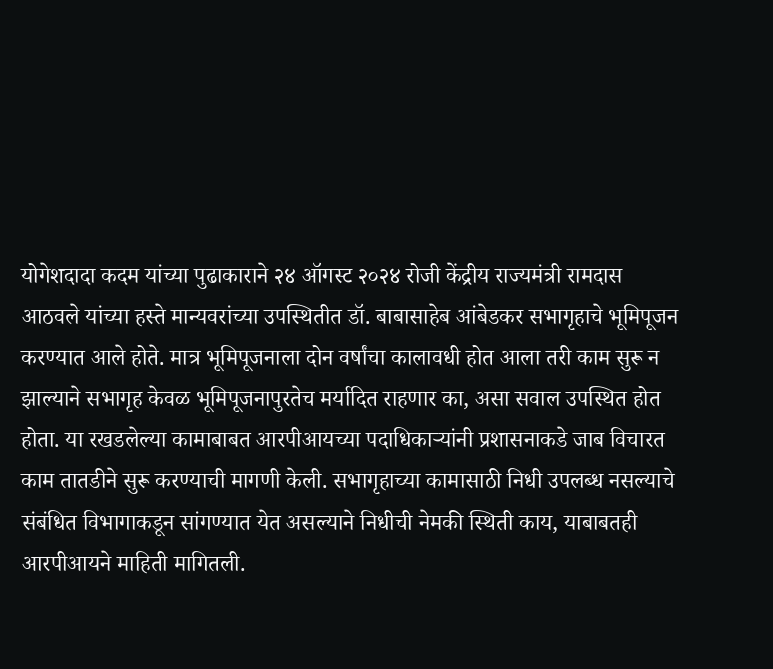योगेशदादा कदम यांच्या पुढाकाराने २४ ऑगस्ट २०२४ रोजी केंद्रीय राज्यमंत्री रामदास आठवले यांच्या हस्ते मान्यवरांच्या उपस्थितीत डॉ. बाबासाहेब आंबेडकर सभागृहाचे भूमिपूजन करण्यात आले होते. मात्र भूमिपूजनाला दोन वर्षांचा कालावधी होत आला तरी काम सुरू न झाल्याने सभागृह केवळ भूमिपूजनापुरतेच मर्यादित राहणार का, असा सवाल उपस्थित होत होता. या रखडलेल्या कामाबाबत आरपीआयच्या पदाधिकाऱ्यांनी प्रशासनाकडे जाब विचारत काम तातडीने सुरू करण्याची मागणी केली. सभागृहाच्या कामासाठी निधी उपलब्ध नसल्याचे संबंधित विभागाकडून सांगण्यात येत असल्याने निधीची नेमकी स्थिती काय, याबाबतही आरपीआयने माहिती मागितली.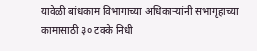यावेळी बांधकाम विभागाच्या अधिकाऱ्यांनी सभागृहाच्या कामासाठी ३० टक्के निधी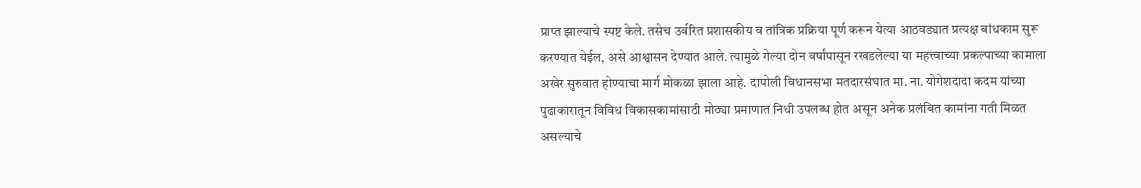प्राप्त झाल्याचे स्पष्ट केले. तसेच उर्वरित प्रशासकीय व तांत्रिक प्रक्रिया पूर्ण करून येत्या आठवड्यात प्रत्यक्ष बांधकाम सुरू करण्यात येईल, असे आश्वासन देण्यात आले. त्यामुळे गेल्या दोन वर्षांपासून रखडलेल्या या महत्त्वाच्या प्रकल्पाच्या कामाला अखेर सुरुवात होण्याचा मार्ग मोकळा झाला आहे. दापोली विधानसभा मतदारसंघात मा. ना. योगेशदादा कदम यांच्या पुढाकारातून विविध विकासकामांसाठी मोठ्या प्रमाणात निधी उपलब्ध होत असून अनेक प्रलंबित कामांना गती मिळत असल्याचे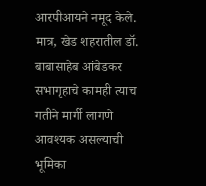आरपीआयने नमूद केले. मात्र, खेड शहरातील डॉ. बाबासाहेब आंबेडकर सभागृहाचे कामही त्याच गतीने मार्गी लागणे आवश्यक असल्याची भूमिका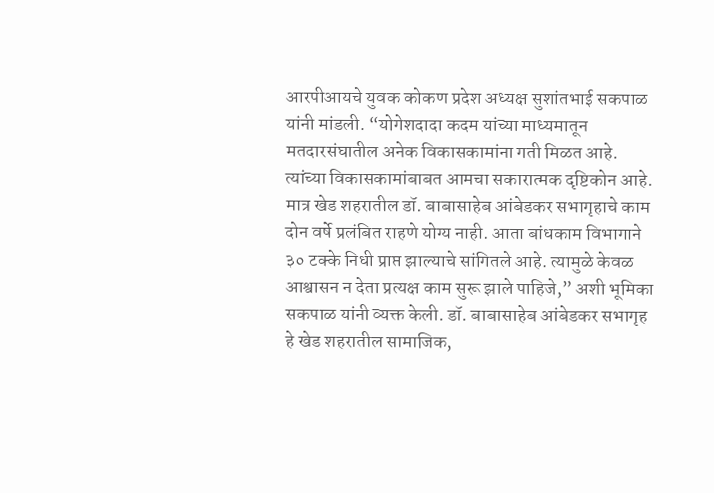आरपीआयचे युवक कोकण प्रदेश अध्यक्ष सुशांतभाई सकपाळ यांनी मांडली. “योगेशदादा कदम यांच्या माध्यमातून मतदारसंघातील अनेक विकासकामांना गती मिळत आहे. त्यांच्या विकासकामांबाबत आमचा सकारात्मक दृष्टिकोन आहे. मात्र खेड शहरातील डॉ. बाबासाहेब आंबेडकर सभागृहाचे काम दोन वर्षे प्रलंबित राहणे योग्य नाही. आता बांधकाम विभागाने ३० टक्के निधी प्राप्त झाल्याचे सांगितले आहे. त्यामुळे केवळ आश्वासन न देता प्रत्यक्ष काम सुरू झाले पाहिजे,” अशी भूमिका सकपाळ यांनी व्यक्त केली. डॉ. बाबासाहेब आंबेडकर सभागृह हे खेड शहरातील सामाजिक,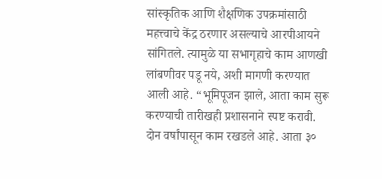सांस्कृतिक आणि शैक्षणिक उपक्रमांसाठी महत्त्वाचे केंद्र ठरणार असल्याचे आरपीआयने सांगितले. त्यामुळे या सभागृहाचे काम आणखी लांबणीवर पडू नये, अशी मागणी करण्यात आली आहे. “भूमिपूजन झाले, आता काम सुरू करण्याची तारीखही प्रशासनाने स्पष्ट करावी. दोन वर्षांपासून काम रखडले आहे. आता ३०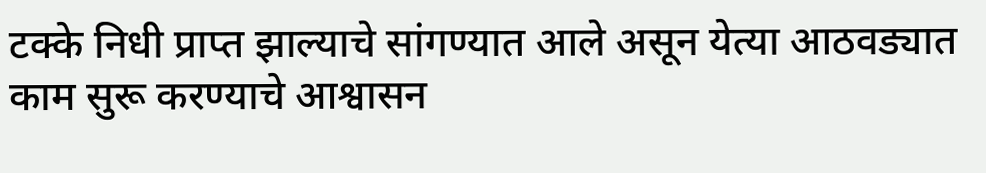टक्के निधी प्राप्त झाल्याचे सांगण्यात आले असून येत्या आठवड्यात काम सुरू करण्याचे आश्वासन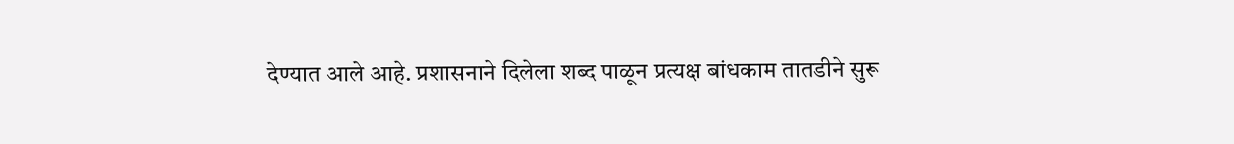देण्यात आले आहे. प्रशासनाने दिलेला शब्द पाळून प्रत्यक्ष बांधकाम तातडीने सुरू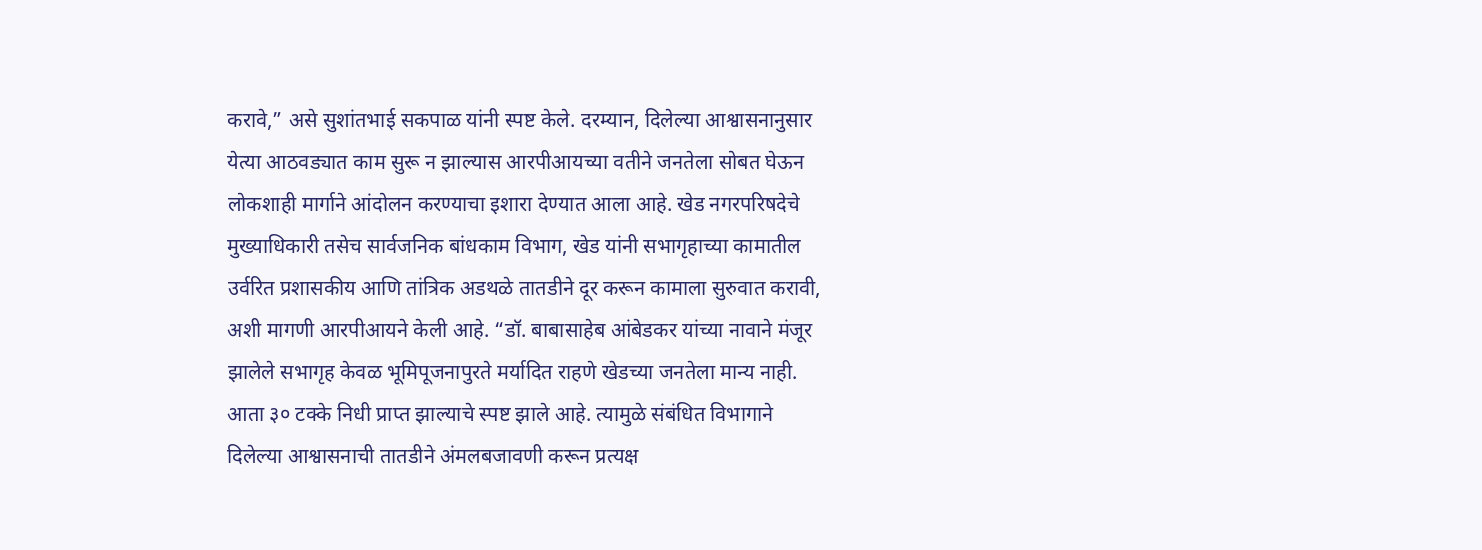करावे,” असे सुशांतभाई सकपाळ यांनी स्पष्ट केले. दरम्यान, दिलेल्या आश्वासनानुसार येत्या आठवड्यात काम सुरू न झाल्यास आरपीआयच्या वतीने जनतेला सोबत घेऊन लोकशाही मार्गाने आंदोलन करण्याचा इशारा देण्यात आला आहे. खेड नगरपरिषदेचे मुख्याधिकारी तसेच सार्वजनिक बांधकाम विभाग, खेड यांनी सभागृहाच्या कामातील उर्वरित प्रशासकीय आणि तांत्रिक अडथळे तातडीने दूर करून कामाला सुरुवात करावी, अशी मागणी आरपीआयने केली आहे. “डॉ. बाबासाहेब आंबेडकर यांच्या नावाने मंजूर झालेले सभागृह केवळ भूमिपूजनापुरते मर्यादित राहणे खेडच्या जनतेला मान्य नाही. आता ३० टक्के निधी प्राप्त झाल्याचे स्पष्ट झाले आहे. त्यामुळे संबंधित विभागाने दिलेल्या आश्वासनाची तातडीने अंमलबजावणी करून प्रत्यक्ष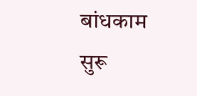बांधकाम सुरू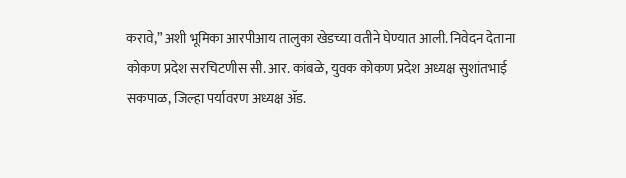करावे,” अशी भूमिका आरपीआय तालुका खेडच्या वतीने घेण्यात आली. निवेदन देताना कोकण प्रदेश सरचिटणीस सी. आर. कांबळे, युवक कोकण प्रदेश अध्यक्ष सुशांतभाई सकपाळ, जिल्हा पर्यावरण अध्यक्ष ॲड.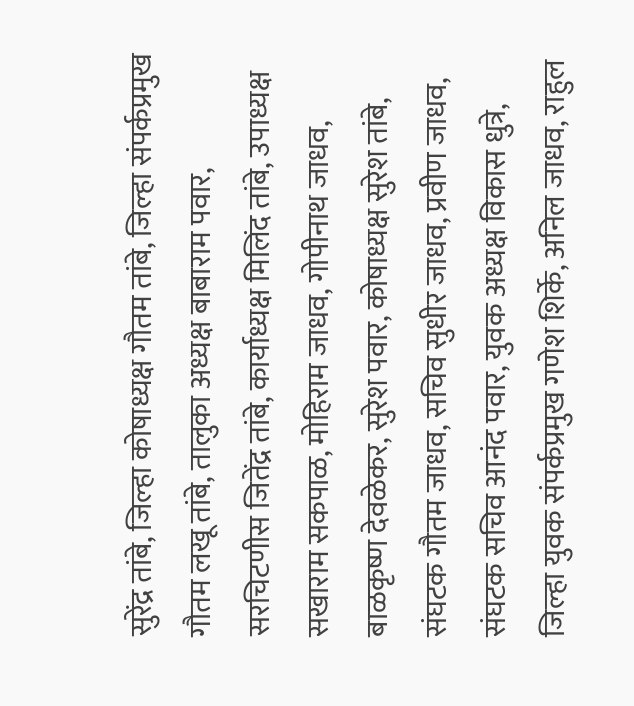सुरेंद्र तांबे, जिल्हा कोषाध्यक्ष गौतम तांबे, जिल्हा संपर्कप्रमुख गौतम लखू तांबे, तालुका अध्यक्ष बाबाराम पवार, सरचिटणीस जितेंद्र तांबे, कार्याध्यक्ष मिलिंद तांबे, उपाध्यक्ष सखाराम सकपाळ, मोहिराम जाधव, गोपीनाथ जाधव, बाळकृष्ण देवळेकर, सुरेश पवार, कोषाध्यक्ष सुरेश तांबे, संघटक गौतम जाधव, सचिव सुधीर जाधव, प्रवीण जाधव, संघटक सचिव आनंद पवार, युवक अध्यक्ष विकास धुत्रे, जिल्हा युवक संपर्कप्रमुख गणेश शिर्के, अनिल जाधव, राहुल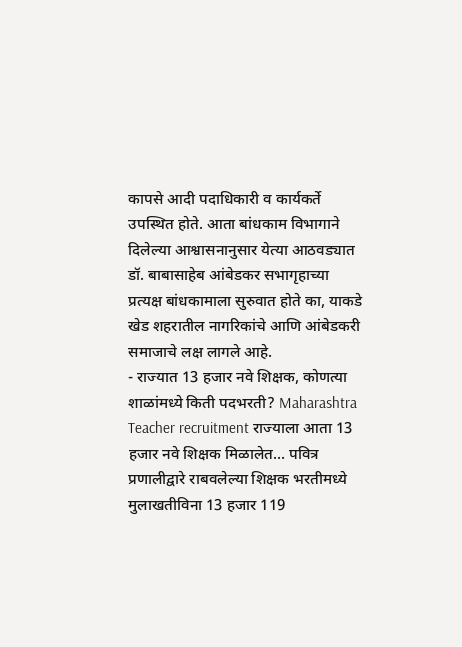कापसे आदी पदाधिकारी व कार्यकर्ते उपस्थित होते. आता बांधकाम विभागाने दिलेल्या आश्वासनानुसार येत्या आठवड्यात डॉ. बाबासाहेब आंबेडकर सभागृहाच्या प्रत्यक्ष बांधकामाला सुरुवात होते का, याकडे खेड शहरातील नागरिकांचे आणि आंबेडकरी समाजाचे लक्ष लागले आहे.
- राज्यात 13 हजार नवे शिक्षक, कोणत्या शाळांमध्ये किती पदभरती? Maharashtra Teacher recruitment राज्याला आता 13 हजार नवे शिक्षक मिळालेत... पवित्र प्रणालीद्वारे राबवलेल्या शिक्षक भरतीमध्ये मुलाखतीविना 13 हजार 119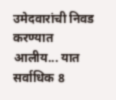उमेदवारांची निवड करण्यात आलीय... यात सर्वाधिक 8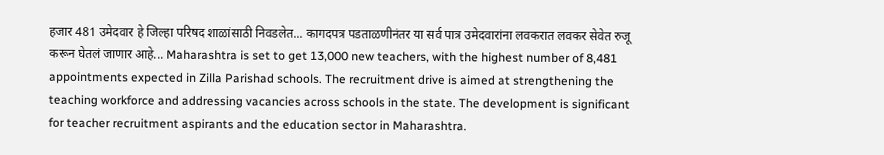हजार 481 उमेदवार हे जिल्हा परिषद शाळांसाठी निवडलेत... कागदपत्र पडताळणीनंतर या सर्व पात्र उमेदवारांना लवकरात लवकर सेवेत रुजू करून घेतलं जाणार आहे... Maharashtra is set to get 13,000 new teachers, with the highest number of 8,481 appointments expected in Zilla Parishad schools. The recruitment drive is aimed at strengthening the teaching workforce and addressing vacancies across schools in the state. The development is significant for teacher recruitment aspirants and the education sector in Maharashtra.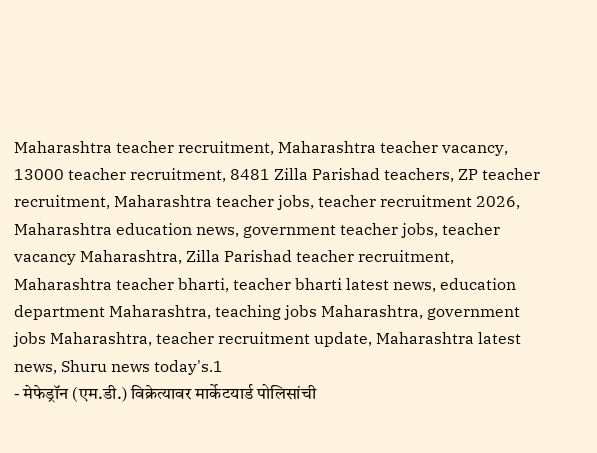Maharashtra teacher recruitment, Maharashtra teacher vacancy, 13000 teacher recruitment, 8481 Zilla Parishad teachers, ZP teacher recruitment, Maharashtra teacher jobs, teacher recruitment 2026, Maharashtra education news, government teacher jobs, teacher vacancy Maharashtra, Zilla Parishad teacher recruitment, Maharashtra teacher bharti, teacher bharti latest news, education department Maharashtra, teaching jobs Maharashtra, government jobs Maharashtra, teacher recruitment update, Maharashtra latest news, Shuru news today's.1
- मेफेड्रॉन (एम.डी.) विक्रेत्यावर मार्केटयार्ड पोलिसांची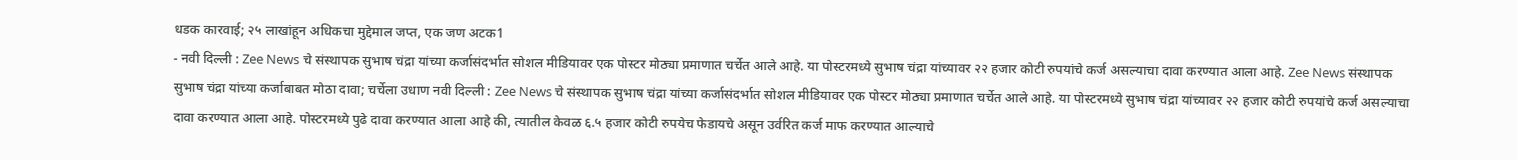धडक कारवाई; २५ लाखांहून अधिकचा मुद्देमाल जप्त, एक जण अटक1
- नवी दिल्ली : Zee News चे संस्थापक सुभाष चंद्रा यांच्या कर्जासंदर्भात सोशल मीडियावर एक पोस्टर मोठ्या प्रमाणात चर्चेत आले आहे. या पोस्टरमध्ये सुभाष चंद्रा यांच्यावर २२ हजार कोटी रुपयांचे कर्ज असल्याचा दावा करण्यात आला आहे. Zee News संस्थापक सुभाष चंद्रा यांच्या कर्जाबाबत मोठा दावा; चर्चेला उधाण नवी दिल्ली : Zee News चे संस्थापक सुभाष चंद्रा यांच्या कर्जासंदर्भात सोशल मीडियावर एक पोस्टर मोठ्या प्रमाणात चर्चेत आले आहे. या पोस्टरमध्ये सुभाष चंद्रा यांच्यावर २२ हजार कोटी रुपयांचे कर्ज असल्याचा दावा करण्यात आला आहे. पोस्टरमध्ये पुढे दावा करण्यात आला आहे की, त्यातील केवळ ६.५ हजार कोटी रुपयेच फेडायचे असून उर्वरित कर्ज माफ करण्यात आल्याचे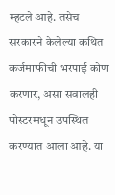म्हटले आहे. तसेच सरकारने केलेल्या कथित कर्जमाफीची भरपाई कोण करणार, असा सवालही पोस्टरमधून उपस्थित करण्यात आला आहे. या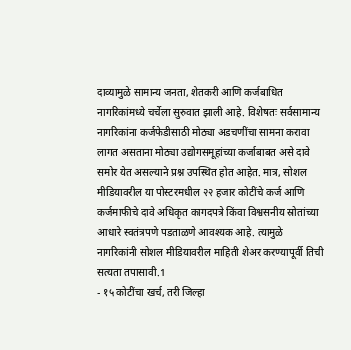दाव्यामुळे सामान्य जनता, शेतकरी आणि कर्जबाधित नागरिकांमध्ये चर्चेला सुरुवात झाली आहे. विशेषतः सर्वसामान्य नागरिकांना कर्जफेडीसाठी मोठ्या अडचणींचा सामना करावा लागत असताना मोठ्या उद्योगसमूहांच्या कर्जाबाबत असे दावे समोर येत असल्याने प्रश्न उपस्थित होत आहेत. मात्र, सोशल मीडियावरील या पोस्टरमधील २२ हजार कोटींचे कर्ज आणि कर्जमाफीचे दावे अधिकृत कागदपत्रे किंवा विश्वसनीय स्रोतांच्या आधारे स्वतंत्रपणे पडताळणे आवश्यक आहे. त्यामुळे नागरिकांनी सोशल मीडियावरील माहिती शेअर करण्यापूर्वी तिची सत्यता तपासावी.1
- १५ कोटींचा खर्च, तरी जिल्हा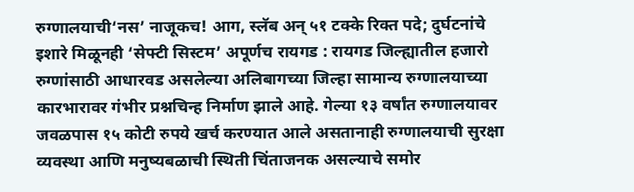रुग्णालयाची‘नस’ नाजूकच! आग, स्लॅब अन् ५१ टक्के रिक्त पदे; दुर्घटनांचे इशारे मिळूनही ‘सेफ्टी सिस्टम’ अपूर्णच रायगड : रायगड जिल्ह्यातील हजारो रुग्णांसाठी आधारवड असलेल्या अलिबागच्या जिल्हा सामान्य रुग्णालयाच्या कारभारावर गंभीर प्रश्नचिन्ह निर्माण झाले आहे. गेल्या १३ वर्षांत रुग्णालयावर जवळपास १५ कोटी रुपये खर्च करण्यात आले असतानाही रुग्णालयाची सुरक्षा व्यवस्था आणि मनुष्यबळाची स्थिती चिंताजनक असल्याचे समोर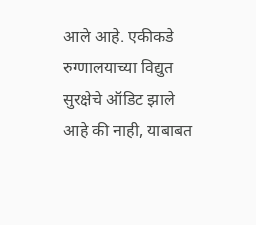आले आहे. एकीकडे रुग्णालयाच्या विद्युत सुरक्षेचे ऑडिट झाले आहे की नाही, याबाबत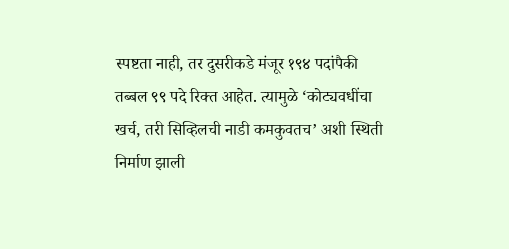स्पष्टता नाही, तर दुसरीकडे मंजूर १९४ पदांपैकी तब्बल ९९ पदे रिक्त आहेत. त्यामुळे ‘कोट्यवधींचा खर्च, तरी सिव्हिलची नाडी कमकुवतच’ अशी स्थिती निर्माण झाली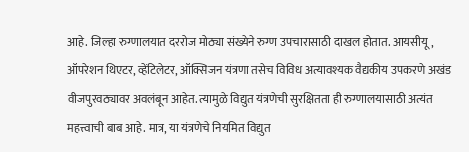आहे. जिल्हा रुग्णालयात दररोज मोठ्या संख्येने रुग्ण उपचारासाठी दाखल होतात. आयसीयू, ऑपरेशन थिएटर, व्हेंटिलेटर, ऑक्सिजन यंत्रणा तसेच विविध अत्यावश्यक वैद्यकीय उपकरणे अखंड वीजपुरवठ्यावर अवलंबून आहेत. त्यामुळे विद्युत यंत्रणेची सुरक्षितता ही रुग्णालयासाठी अत्यंत महत्त्वाची बाब आहे. मात्र, या यंत्रणेचे नियमित विद्युत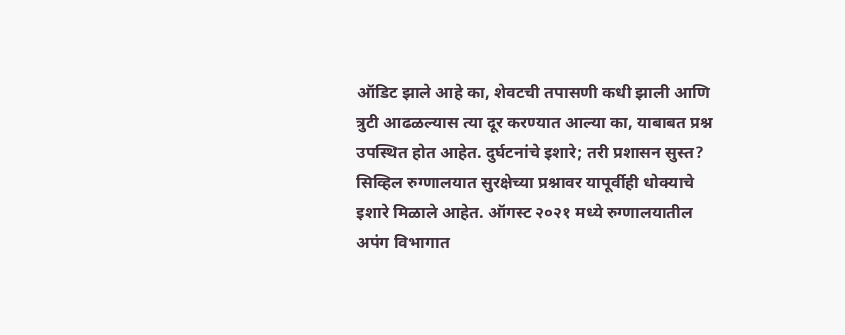ऑडिट झाले आहे का, शेवटची तपासणी कधी झाली आणि त्रुटी आढळल्यास त्या दूर करण्यात आल्या का, याबाबत प्रश्न उपस्थित होत आहेत. दुर्घटनांचे इशारे; तरी प्रशासन सुस्त? सिव्हिल रुग्णालयात सुरक्षेच्या प्रश्नावर यापूर्वीही धोक्याचे इशारे मिळाले आहेत. ऑगस्ट २०२१ मध्ये रुग्णालयातील अपंग विभागात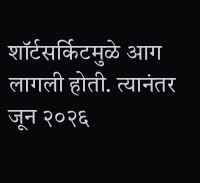शॉर्टसर्किटमुळे आग लागली होती. त्यानंतर जून २०२६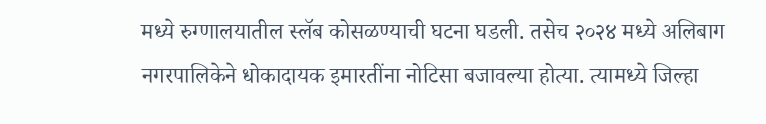मध्ये रुग्णालयातील स्लॅब कोसळण्याची घटना घडली. तसेच २०२४ मध्ये अलिबाग नगरपालिकेने धोकादायक इमारतींना नोटिसा बजावल्या होत्या. त्यामध्ये जिल्हा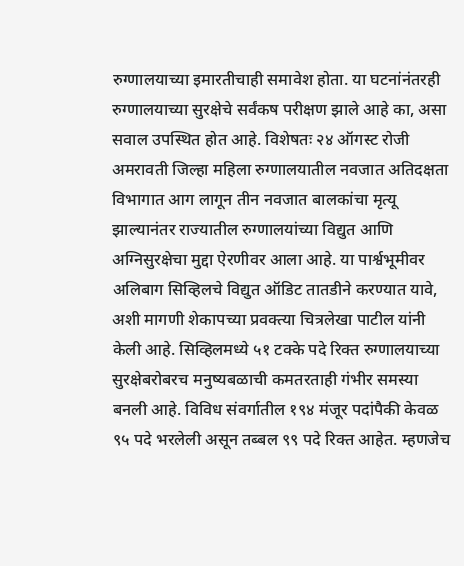रुग्णालयाच्या इमारतीचाही समावेश होता. या घटनांनंतरही रुग्णालयाच्या सुरक्षेचे सर्वंकष परीक्षण झाले आहे का, असा सवाल उपस्थित होत आहे. विशेषतः २४ ऑगस्ट रोजी अमरावती जिल्हा महिला रुग्णालयातील नवजात अतिदक्षता विभागात आग लागून तीन नवजात बालकांचा मृत्यू झाल्यानंतर राज्यातील रुग्णालयांच्या विद्युत आणि अग्निसुरक्षेचा मुद्दा ऐरणीवर आला आहे. या पार्श्वभूमीवर अलिबाग सिव्हिलचे विद्युत ऑडिट तातडीने करण्यात यावे, अशी मागणी शेकापच्या प्रवक्त्या चित्रलेखा पाटील यांनी केली आहे. सिव्हिलमध्ये ५१ टक्के पदे रिक्त रुग्णालयाच्या सुरक्षेबरोबरच मनुष्यबळाची कमतरताही गंभीर समस्या बनली आहे. विविध संवर्गातील १९४ मंजूर पदांपैकी केवळ ९५ पदे भरलेली असून तब्बल ९९ पदे रिक्त आहेत. म्हणजेच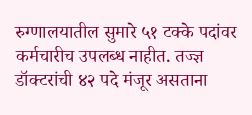रुग्णालयातील सुमारे ५१ टक्के पदांवर कर्मचारीच उपलब्ध नाहीत. तज्ज्ञ डॉक्टरांची ४२ पदे मंजूर असताना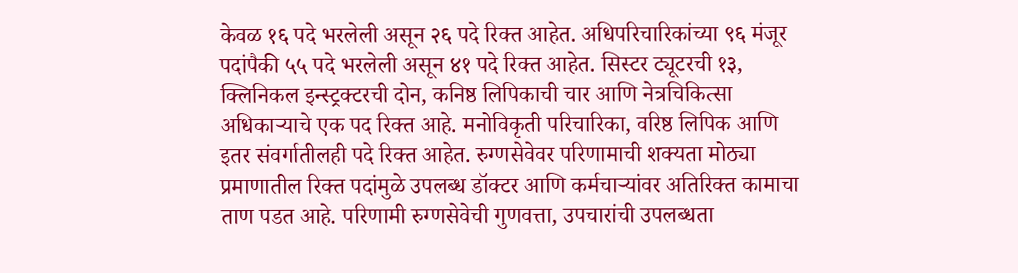केवळ १६ पदे भरलेली असून २६ पदे रिक्त आहेत. अधिपरिचारिकांच्या ९६ मंजूर पदांपैकी ५५ पदे भरलेली असून ४१ पदे रिक्त आहेत. सिस्टर ट्यूटरची १३, क्लिनिकल इन्स्ट्रक्टरची दोन, कनिष्ठ लिपिकाची चार आणि नेत्रचिकित्सा अधिकाऱ्याचे एक पद रिक्त आहे. मनोविकृती परिचारिका, वरिष्ठ लिपिक आणि इतर संवर्गातीलही पदे रिक्त आहेत. रुग्णसेवेवर परिणामाची शक्यता मोठ्या प्रमाणातील रिक्त पदांमुळे उपलब्ध डॉक्टर आणि कर्मचाऱ्यांवर अतिरिक्त कामाचा ताण पडत आहे. परिणामी रुग्णसेवेची गुणवत्ता, उपचारांची उपलब्धता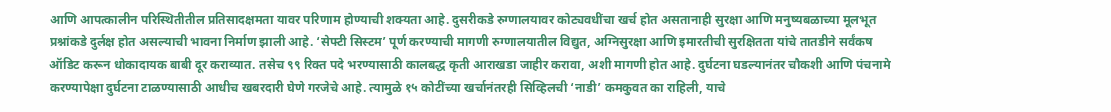आणि आपत्कालीन परिस्थितीतील प्रतिसादक्षमता यावर परिणाम होण्याची शक्यता आहे. दुसरीकडे रुग्णालयावर कोट्यवधींचा खर्च होत असतानाही सुरक्षा आणि मनुष्यबळाच्या मूलभूत प्रश्नांकडे दुर्लक्ष होत असल्याची भावना निर्माण झाली आहे. ‘सेफ्टी सिस्टम’ पूर्ण करण्याची मागणी रुग्णालयातील विद्युत, अग्निसुरक्षा आणि इमारतीची सुरक्षितता यांचे तातडीने सर्वंकष ऑडिट करून धोकादायक बाबी दूर कराव्यात. तसेच ९९ रिक्त पदे भरण्यासाठी कालबद्ध कृती आराखडा जाहीर करावा, अशी मागणी होत आहे. दुर्घटना घडल्यानंतर चौकशी आणि पंचनामे करण्यापेक्षा दुर्घटना टाळण्यासाठी आधीच खबरदारी घेणे गरजेचे आहे. त्यामुळे १५ कोटींच्या खर्चानंतरही सिव्हिलची ‘नाडी’ कमकुवत का राहिली, याचे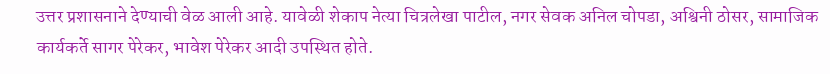उत्तर प्रशासनाने देण्याची वेळ आली आहे. यावेळी शेकाप नेत्या चित्रलेखा पाटील, नगर सेवक अनिल चोपडा, अश्विनी ठोसर, सामाजिक कार्यकर्ते सागर पेरेकर, भावेश पेरेकर आदी उपस्थित होते.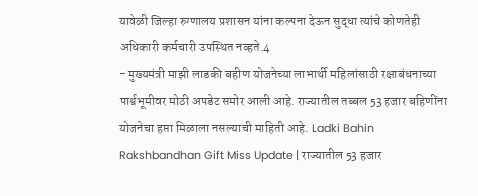यावेळी जिल्हा रुग्णालय प्रशासन यांना कल्पना देऊन सुद्धा त्यांचे कोणतेही अधिकारी कर्मचारी उपस्थित नव्हते.4
- मुख्यमंत्री माझी लाडकी बहीण योजनेच्या लाभार्थी महिलांसाठी रक्षाबंधनाच्या पार्श्वभूमीवर मोठी अपडेट समोर आली आहे. राज्यातील तब्बल 53 हजार बहिणींना योजनेचा हप्ता मिळाला नसल्याची माहिती आहे. Ladki Bahin Rakshbandhan Gift Miss Update | राज्यातील 53 हजार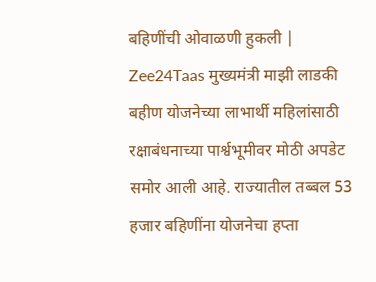बहिणींची ओवाळणी हुकली | Zee24Taas मुख्यमंत्री माझी लाडकी बहीण योजनेच्या लाभार्थी महिलांसाठी रक्षाबंधनाच्या पार्श्वभूमीवर मोठी अपडेट समोर आली आहे. राज्यातील तब्बल 53 हजार बहिणींना योजनेचा हप्ता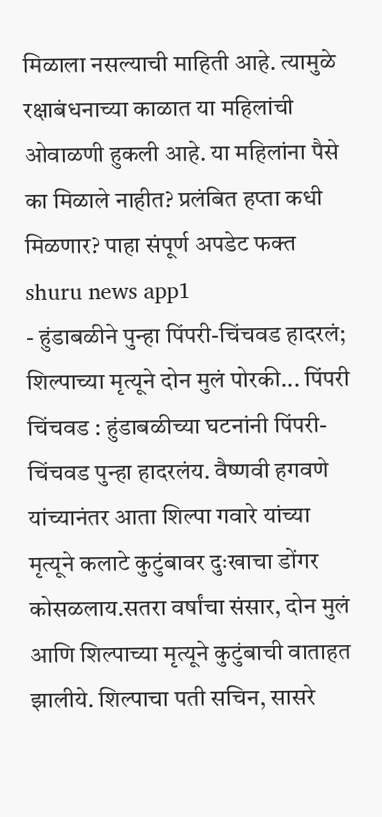मिळाला नसल्याची माहिती आहे. त्यामुळे रक्षाबंधनाच्या काळात या महिलांची ओवाळणी हुकली आहे. या महिलांना पैसे का मिळाले नाहीत? प्रलंबित हप्ता कधी मिळणार? पाहा संपूर्ण अपडेट फक्त shuru news app1
- हुंडाबळीने पुन्हा पिंपरी-चिंचवड हादरलं; शिल्पाच्या मृत्यूने दोन मुलं पोरकी... पिंपरी चिंचवड : हुंडाबळीच्या घटनांनी पिंपरी-चिंचवड पुन्हा हादरलंय. वैष्णवी हगवणे यांच्यानंतर आता शिल्पा गवारे यांच्या मृत्यूने कलाटे कुटुंबावर दुःखाचा डोंगर कोसळलाय.सतरा वर्षांचा संसार, दोन मुलं आणि शिल्पाच्या मृत्यूने कुटुंबाची वाताहत झालीये. शिल्पाचा पती सचिन, सासरे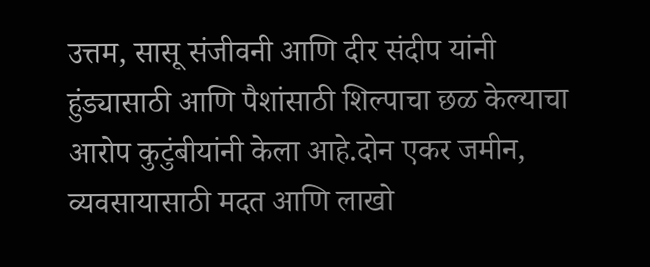उत्तम, सासू संजीवनी आणि दीर संदीप यांनी हुंड्यासाठी आणि पैशांसाठी शिल्पाचा छळ केल्याचा आरोप कुटुंबीयांनी केला आहे.दोन एकर जमीन, व्यवसायासाठी मदत आणि लाखो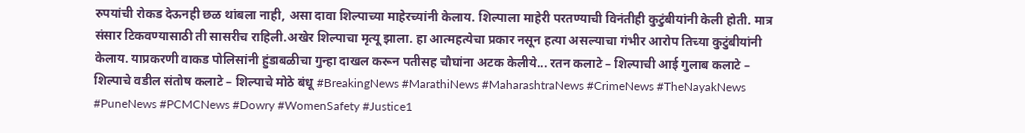रुपयांची रोकड देऊनही छळ थांबला नाही, असा दावा शिल्पाच्या माहेरच्यांनी केलाय. शिल्पाला माहेरी परतण्याची विनंतीही कुटुंबीयांनी केली होती. मात्र संसार टिकवण्यासाठी ती सासरीच राहिली.अखेर शिल्पाचा मृत्यू झाला. हा आत्महत्येचा प्रकार नसून हत्या असल्याचा गंभीर आरोप तिच्या कुटुंबीयांनी केलाय. याप्रकरणी वाकड पोलिसांनी हुंडाबळीचा गुन्हा दाखल करून पतीसह चौघांना अटक केलीये... रतन कलाटे – शिल्पाची आई गुलाब कलाटे – शिल्पाचे वडील संतोष कलाटे – शिल्पाचे मोठे बंधू #BreakingNews #MarathiNews #MaharashtraNews #CrimeNews #TheNayakNews #PuneNews #PCMCNews #Dowry #WomenSafety #Justice1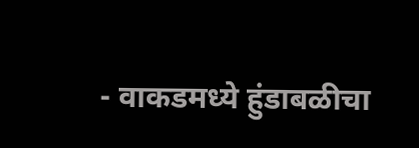- वाकडमध्ये हुंडाबळीचा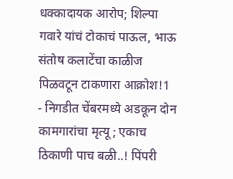धक्कादायक आरोप; शिल्पा गवारे यांचं टोकाचं पाऊल, भाऊ संतोष कलाटेंचा काळीज पिळवटून टाकणारा आक्रोश!1
- निगडीत चेंबरमध्ये अडकून दोन कामगारांचा मृत्यू; एकाच ठिकाणी पाच बळी..! पिंपरी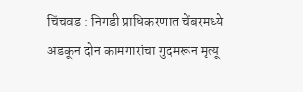चिंचवड : निगडी प्राधिकरणात चेंबरमध्ये अडकून दोन कामगारांचा गुदमरून मृत्यू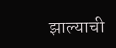झाल्याची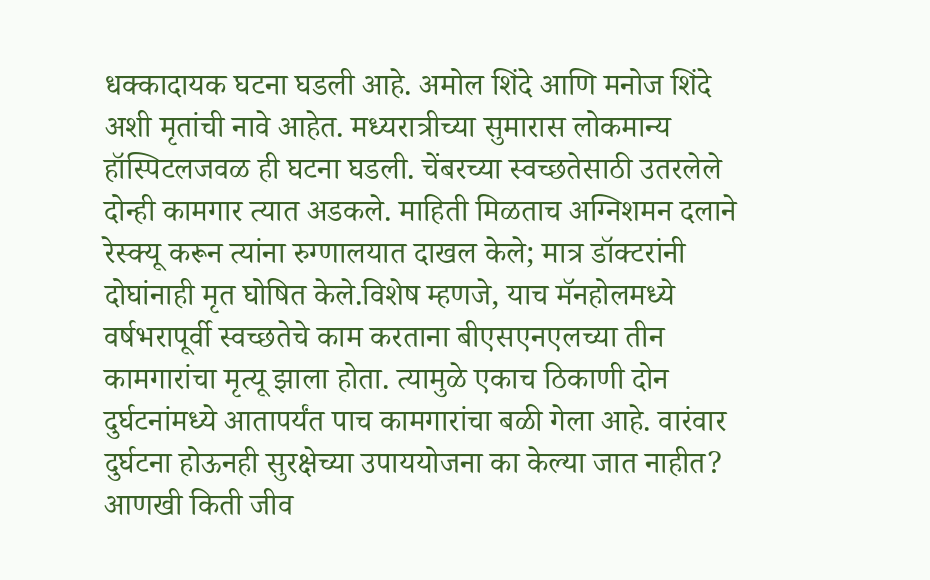धक्कादायक घटना घडली आहे. अमोल शिंदे आणि मनोज शिंदे अशी मृतांची नावे आहेत. मध्यरात्रीच्या सुमारास लोकमान्य हॉस्पिटलजवळ ही घटना घडली. चेंबरच्या स्वच्छतेसाठी उतरलेले दोन्ही कामगार त्यात अडकले. माहिती मिळताच अग्निशमन दलाने रेस्क्यू करून त्यांना रुग्णालयात दाखल केले; मात्र डॉक्टरांनी दोघांनाही मृत घोषित केले.विशेष म्हणजे, याच मॅनहोलमध्ये वर्षभरापूर्वी स्वच्छतेचे काम करताना बीएसएनएलच्या तीन कामगारांचा मृत्यू झाला होता. त्यामुळे एकाच ठिकाणी दोन दुर्घटनांमध्ये आतापर्यंत पाच कामगारांचा बळी गेला आहे. वारंवार दुर्घटना होऊनही सुरक्षेच्या उपाययोजना का केल्या जात नाहीत? आणखी किती जीव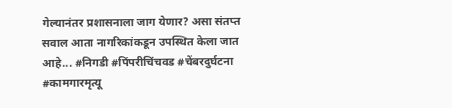गेल्यानंतर प्रशासनाला जाग येणार? असा संतप्त सवाल आता नागरिकांकडून उपस्थित केला जात आहे... #निगडी #पिंपरीचिंचवड #चेंबरदुर्घटना #कामगारमृत्यू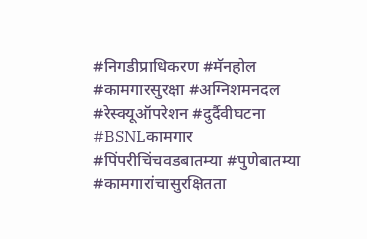#निगडीप्राधिकरण #मॅनहोल #कामगारसुरक्षा #अग्निशमनदल #रेस्क्यूऑपरेशन #दुर्दैवीघटना #BSNLकामगार #पिंपरीचिंचवडबातम्या #पुणेबातम्या #कामगारांचासुरक्षितता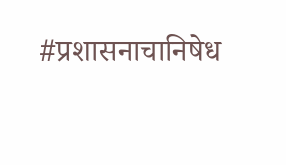#प्रशासनाचानिषेध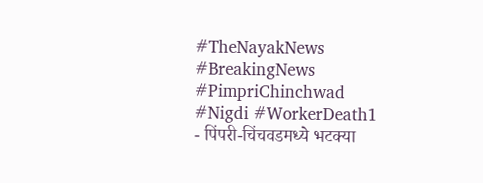#TheNayakNews #BreakingNews #PimpriChinchwad #Nigdi #WorkerDeath1
- पिंपरी-चिंचवडमध्ये भटक्या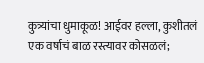कुत्र्यांचा धुमाकूळ! आईवर हल्ला, कुशीतलं एक वर्षाचं बाळ रस्त्यावर कोसळलं;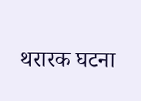थरारक घटना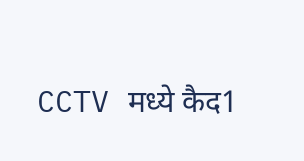CCTV मध्ये कैद1